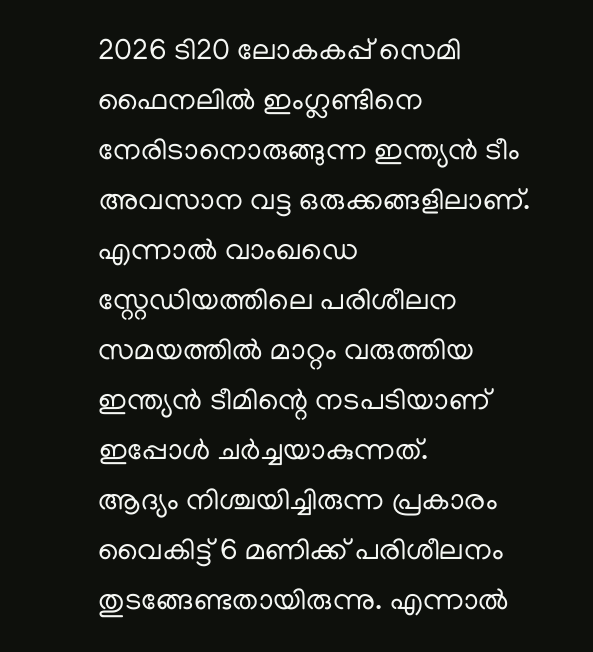2026 ടി20 ലോകകപ്പ് സെമി ഫൈനലിൽ ഇംഗ്ലണ്ടിനെ നേരിടാനൊരുങ്ങുന്ന ഇന്ത്യൻ ടീം അവസാന വട്ട ഒരുക്കങ്ങളിലാണ്. എന്നാൽ വാംഖഡെ സ്റ്റേഡിയത്തിലെ പരിശീലന സമയത്തിൽ മാറ്റം വരുത്തിയ ഇന്ത്യൻ ടീമിന്റെ നടപടിയാണ് ഇപ്പോൾ ചർച്ചയാകുന്നത്.
ആദ്യം നിശ്ചയിച്ചിരുന്ന പ്രകാരം വൈകിട്ട് 6 മണിക്ക് പരിശീലനം തുടങ്ങേണ്ടതായിരുന്നു. എന്നാൽ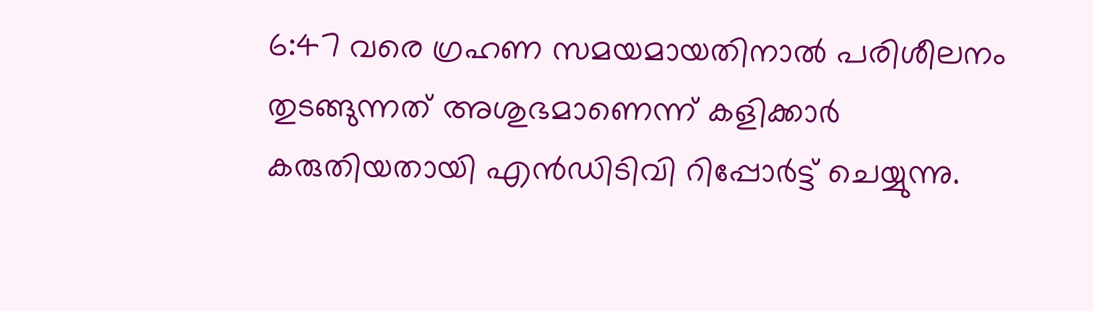6:47 വരെ ഗ്രഹണ സമയമായതിനാൽ പരിശീലനം തുടങ്ങുന്നത് അശുഭമാണെന്ന് കളിക്കാർ കരുതിയതായി എൻഡിടിവി റിപ്പോർട്ട് ചെയ്യുന്നു.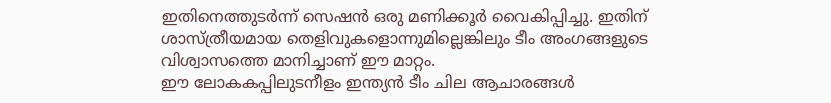ഇതിനെത്തുടർന്ന് സെഷൻ ഒരു മണിക്കൂർ വൈകിപ്പിച്ചു. ഇതിന് ശാസ്ത്രീയമായ തെളിവുകളൊന്നുമില്ലെങ്കിലും ടീം അംഗങ്ങളുടെ വിശ്വാസത്തെ മാനിച്ചാണ് ഈ മാറ്റം.
ഈ ലോകകപ്പിലുടനീളം ഇന്ത്യൻ ടീം ചില ആചാരങ്ങൾ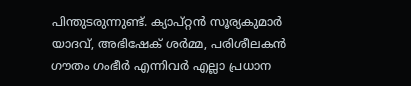പിന്തുടരുന്നുണ്ട്. ക്യാപ്റ്റൻ സൂര്യകുമാർ യാദവ്, അഭിഷേക് ശർമ്മ, പരിശീലകൻ ഗൗതം ഗംഭീർ എന്നിവർ എല്ലാ പ്രധാന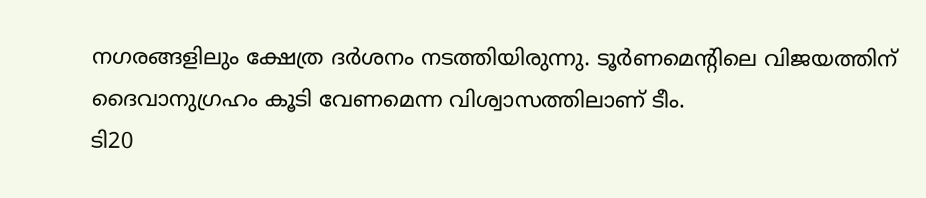നഗരങ്ങളിലും ക്ഷേത്ര ദർശനം നടത്തിയിരുന്നു. ടൂർണമെന്റിലെ വിജയത്തിന് ദൈവാനുഗ്രഹം കൂടി വേണമെന്ന വിശ്വാസത്തിലാണ് ടീം.
ടി20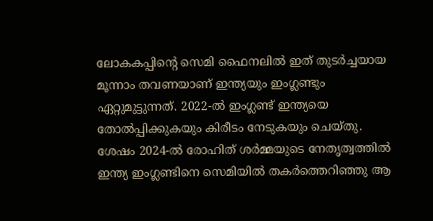ലോകകപ്പിന്റെ സെമി ഫൈനലിൽ ഇത് തുടർച്ചയായ മൂന്നാം തവണയാണ് ഇന്ത്യയും ഇംഗ്ലണ്ടും ഏറ്റുമുട്ടുന്നത്. 2022-ൽ ഇംഗ്ലണ്ട് ഇന്ത്യയെ തോൽപ്പിക്കുകയും കിരീടം നേടുകയും ചെയ്തു. ശേഷം 2024-ൽ രോഹിത് ശർമ്മയുടെ നേതൃത്വത്തിൽ ഇന്ത്യ ഇംഗ്ലണ്ടിനെ സെമിയിൽ തകർത്തെറിഞ്ഞു ആ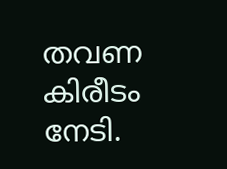തവണ കിരീടം നേടി.